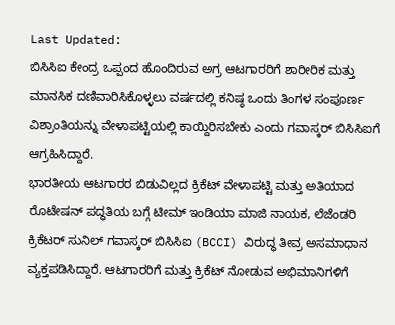Last Updated:
ಬಿಸಿಸಿಐ ಕೇಂದ್ರ ಒಪ್ಪಂದ ಹೊಂದಿರುವ ಅಗ್ರ ಆಟಗಾರರಿಗೆ ಶಾರೀರಿಕ ಮತ್ತು ಮಾನಸಿಕ ದಣಿವಾರಿಸಿಕೊಳ್ಳಲು ವರ್ಷದಲ್ಲಿ ಕನಿಷ್ಠ ಒಂದು ತಿಂಗಳ ಸಂಪೂರ್ಣ ವಿಶ್ರಾಂತಿಯನ್ನು ವೇಳಾಪಟ್ಟಿಯಲ್ಲಿ ಕಾಯ್ದಿರಿಸಬೇಕು ಎಂದು ಗವಾಸ್ಕರ್ ಬಿಸಿಸಿಐಗೆ ಆಗ್ರಹಿಸಿದ್ದಾರೆ.
ಭಾರತೀಯ ಆಟಗಾರರ ಬಿಡುವಿಲ್ಲದ ಕ್ರಿಕೆಟ್ ವೇಳಾಪಟ್ಟಿ ಮತ್ತು ಅತಿಯಾದ ರೊಟೇಷನ್ ಪದ್ಧತಿಯ ಬಗ್ಗೆ ಟೀಮ್ ಇಂಡಿಯಾ ಮಾಜಿ ನಾಯಕ, ಲೆಜೆಂಡರಿ ಕ್ರಿಕೆಟರ್ ಸುನಿಲ್ ಗವಾಸ್ಕರ್ ಬಿಸಿಸಿಐ (BCCI) ವಿರುದ್ಧ ತೀವ್ರ ಅಸಮಾಧಾನ ವ್ಯಕ್ತಪಡಿಸಿದ್ದಾರೆ. ಆಟಗಾರರಿಗೆ ಮತ್ತು ಕ್ರಿಕೆಟ್ ನೋಡುವ ಅಭಿಮಾನಿಗಳಿಗೆ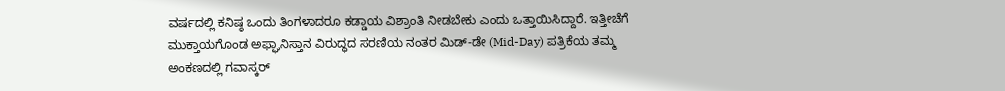ವರ್ಷದಲ್ಲಿ ಕನಿಷ್ಠ ಒಂದು ತಿಂಗಳಾದರೂ ಕಡ್ಡಾಯ ವಿಶ್ರಾಂತಿ ನೀಡಬೇಕು ಎಂದು ಒತ್ತಾಯಿಸಿದ್ದಾರೆ. ಇತ್ತೀಚೆಗೆ ಮುಕ್ತಾಯಗೊಂಡ ಅಫ್ಘಾನಿಸ್ತಾನ ವಿರುದ್ಧದ ಸರಣಿಯ ನಂತರ ಮಿಡ್-ಡೇ (Mid-Day) ಪತ್ರಿಕೆಯ ತಮ್ಮ ಅಂಕಣದಲ್ಲಿ ಗವಾಸ್ಕರ್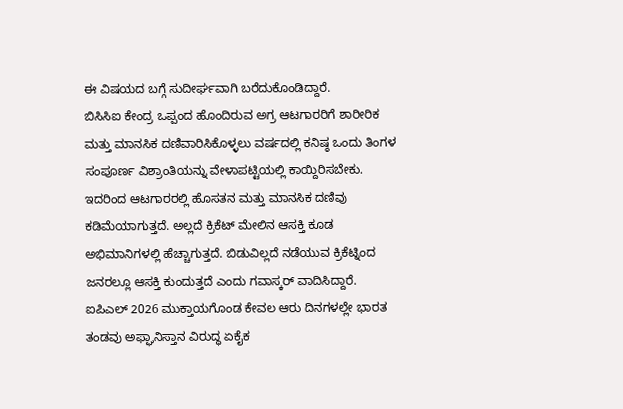ಈ ವಿಷಯದ ಬಗ್ಗೆ ಸುದೀರ್ಘವಾಗಿ ಬರೆದುಕೊಂಡಿದ್ದಾರೆ.
ಬಿಸಿಸಿಐ ಕೇಂದ್ರ ಒಪ್ಪಂದ ಹೊಂದಿರುವ ಅಗ್ರ ಆಟಗಾರರಿಗೆ ಶಾರೀರಿಕ ಮತ್ತು ಮಾನಸಿಕ ದಣಿವಾರಿಸಿಕೊಳ್ಳಲು ವರ್ಷದಲ್ಲಿ ಕನಿಷ್ಠ ಒಂದು ತಿಂಗಳ ಸಂಪೂರ್ಣ ವಿಶ್ರಾಂತಿಯನ್ನು ವೇಳಾಪಟ್ಟಿಯಲ್ಲಿ ಕಾಯ್ದಿರಿಸಬೇಕು. ಇದರಿಂದ ಆಟಗಾರರಲ್ಲಿ ಹೊಸತನ ಮತ್ತು ಮಾನಸಿಕ ದಣಿವು ಕಡಿಮೆಯಾಗುತ್ತದೆ. ಅಲ್ಲದೆ ಕ್ರಿಕೆಟ್ ಮೇಲಿನ ಆಸಕ್ತಿ ಕೂಡ ಅಭಿಮಾನಿಗಳಲ್ಲಿ ಹೆಚ್ಚಾಗುತ್ತದೆ. ಬಿಡುವಿಲ್ಲದೆ ನಡೆಯುವ ಕ್ರಿಕೆಟ್ನಿಂದ ಜನರಲ್ಲೂ ಆಸಕ್ತಿ ಕುಂದುತ್ತದೆ ಎಂದು ಗವಾಸ್ಕರ್ ವಾದಿಸಿದ್ದಾರೆ.
ಐಪಿಎಲ್ 2026 ಮುಕ್ತಾಯಗೊಂಡ ಕೇವಲ ಆರು ದಿನಗಳಲ್ಲೇ ಭಾರತ ತಂಡವು ಅಫ್ಘಾನಿಸ್ತಾನ ವಿರುದ್ಧ ಏಕೈಕ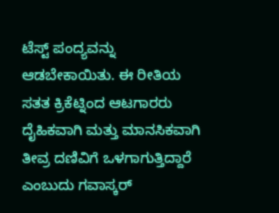ಟೆಸ್ಟ್ ಪಂದ್ಯವನ್ನು ಆಡಬೇಕಾಯಿತು. ಈ ರೀತಿಯ ಸತತ ಕ್ರಿಕೆಟ್ನಿಂದ ಆಟಗಾರರು ದೈಹಿಕವಾಗಿ ಮತ್ತು ಮಾನಸಿಕವಾಗಿ ತೀವ್ರ ದಣಿವಿಗೆ ಒಳಗಾಗುತ್ತಿದ್ದಾರೆ ಎಂಬುದು ಗವಾಸ್ಕರ್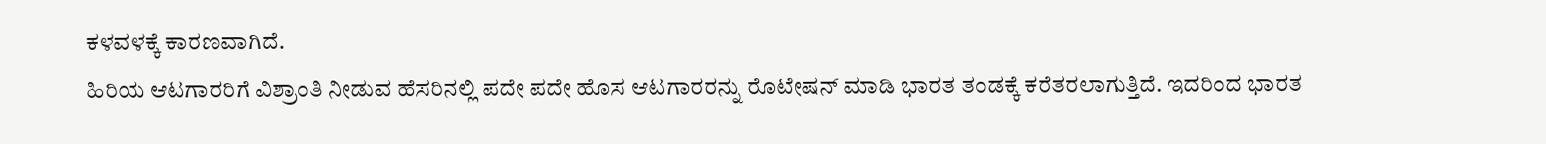ಕಳವಳಕ್ಕೆ ಕಾರಣವಾಗಿದೆ.
ಹಿರಿಯ ಆಟಗಾರರಿಗೆ ವಿಶ್ರಾಂತಿ ನೀಡುವ ಹೆಸರಿನಲ್ಲಿ ಪದೇ ಪದೇ ಹೊಸ ಆಟಗಾರರನ್ನು ರೊಟೇಷನ್ ಮಾಡಿ ಭಾರತ ತಂಡಕ್ಕೆ ಕರೆತರಲಾಗುತ್ತಿದೆ. ಇದರಿಂದ ಭಾರತ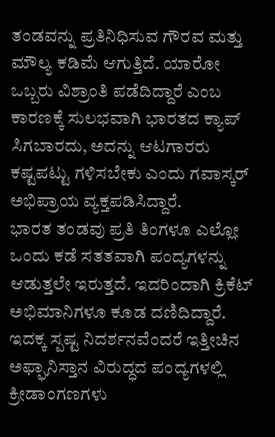ತಂಡವನ್ನು ಪ್ರತಿನಿಧಿಸುವ ಗೌರವ ಮತ್ತು ಮೌಲ್ಯ ಕಡಿಮೆ ಆಗುತ್ತಿದೆ. ಯಾರೋ ಒಬ್ಬರು ವಿಶ್ರಾಂತಿ ಪಡೆದಿದ್ದಾರೆ ಎಂಬ ಕಾರಣಕ್ಕೆ ಸುಲಭವಾಗಿ ಭಾರತದ ಕ್ಯಾಪ್ ಸಿಗಬಾರದು, ಅದನ್ನು ಆಟಗಾರರು ಕಷ್ಟಪಟ್ಟು ಗಳಿಸಬೇಕು ಎಂದು ಗವಾಸ್ಕರ್ ಅಭಿಪ್ರಾಯ ವ್ಯಕ್ತಪಡಿಸಿದ್ದಾರೆ.
ಭಾರತ ತಂಡವು ಪ್ರತಿ ತಿಂಗಳೂ ಎಲ್ಲೋ ಒಂದು ಕಡೆ ಸತತವಾಗಿ ಪಂದ್ಯಗಳನ್ನು ಆಡುತ್ತಲೇ ಇರುತ್ತದೆ. ಇದರಿಂದಾಗಿ ಕ್ರಿಕೆಟ್ ಅಭಿಮಾನಿಗಳೂ ಕೂಡ ದಣಿದಿದ್ದಾರೆ. ಇದಕ್ಕ ಸ್ಪಷ್ಟ ನಿದರ್ಶನವೆಂದರೆ ಇತ್ತೀಚಿನ ಅಫ್ಘಾನಿಸ್ತಾನ ವಿರುದ್ಧದ ಪಂದ್ಯಗಳಲ್ಲಿ ಕ್ರೀಡಾಂಗಣಗಳು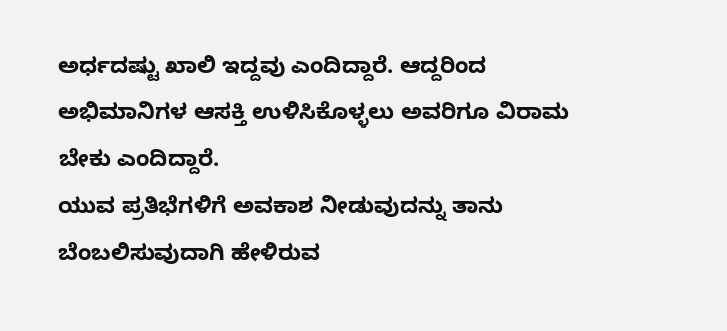ಅರ್ಧದಷ್ಟು ಖಾಲಿ ಇದ್ದವು ಎಂದಿದ್ದಾರೆ. ಆದ್ದರಿಂದ ಅಭಿಮಾನಿಗಳ ಆಸಕ್ತಿ ಉಳಿಸಿಕೊಳ್ಳಲು ಅವರಿಗೂ ವಿರಾಮ ಬೇಕು ಎಂದಿದ್ದಾರೆ.
ಯುವ ಪ್ರತಿಭೆಗಳಿಗೆ ಅವಕಾಶ ನೀಡುವುದನ್ನು ತಾನು ಬೆಂಬಲಿಸುವುದಾಗಿ ಹೇಳಿರುವ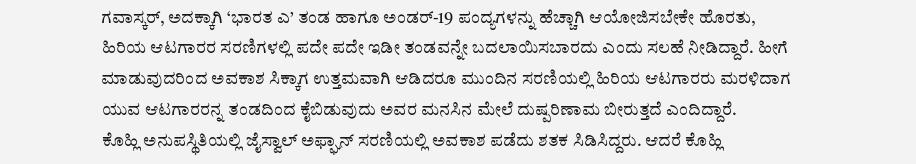ಗವಾಸ್ಕರ್, ಅದಕ್ಕಾಗಿ ‘ಭಾರತ ಎ’ ತಂಡ ಹಾಗೂ ಅಂಡರ್-19 ಪಂದ್ಯಗಳನ್ನು ಹೆಚ್ಚಾಗಿ ಆಯೋಜಿಸಬೇಕೇ ಹೊರತು, ಹಿರಿಯ ಆಟಗಾರರ ಸರಣಿಗಳಲ್ಲಿ ಪದೇ ಪದೇ ಇಡೀ ತಂಡವನ್ನೇ ಬದಲಾಯಿಸಬಾರದು ಎಂದು ಸಲಹೆ ನೀಡಿದ್ದಾರೆ. ಹೀಗೆ ಮಾಡುವುದರಿಂದ ಅವಕಾಶ ಸಿಕ್ಕಾಗ ಉತ್ತಮವಾಗಿ ಆಡಿದರೂ ಮುಂದಿನ ಸರಣಿಯಲ್ಲಿ ಹಿರಿಯ ಆಟಗಾರರು ಮರಳಿದಾಗ ಯುವ ಆಟಗಾರರನ್ನ ತಂಡದಿಂದ ಕೈಬಿಡುವುದು ಅವರ ಮನಸಿನ ಮೇಲೆ ದುಷ್ಪರಿಣಾಮ ಬೀರುತ್ತದೆ ಎಂದಿದ್ದಾರೆ.
ಕೊಹ್ಲಿ ಅನುಪಸ್ಥಿತಿಯಲ್ಲಿ ಜೈಸ್ವಾಲ್ ಅಫ್ಘಾನ್ ಸರಣಿಯಲ್ಲಿ ಅವಕಾಶ ಪಡೆದು ಶತಕ ಸಿಡಿಸಿದ್ದರು. ಆದರೆ ಕೊಹ್ಲಿ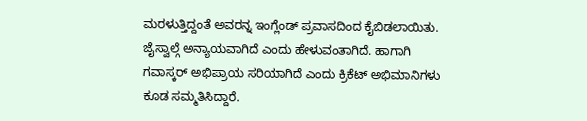ಮರಳುತ್ತಿದ್ದಂತೆ ಅವರನ್ನ ಇಂಗ್ಲೆಂಡ್ ಪ್ರವಾಸದಿಂದ ಕೈಬಿಡಲಾಯಿತು. ಜೈಸ್ವಾಲ್ಗೆ ಅನ್ಯಾಯವಾಗಿದೆ ಎಂದು ಹೇಳುವಂತಾಗಿದೆ. ಹಾಗಾಗಿ ಗವಾಸ್ಕರ್ ಅಭಿಪ್ರಾಯ ಸರಿಯಾಗಿದೆ ಎಂದು ಕ್ರಿಕೆಟ್ ಅಭಿಮಾನಿಗಳು ಕೂಡ ಸಮ್ಮತಿಸಿದ್ದಾರೆ.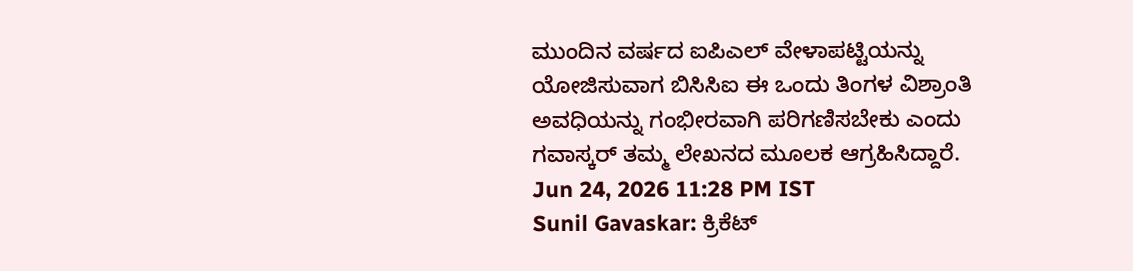ಮುಂದಿನ ವರ್ಷದ ಐಪಿಎಲ್ ವೇಳಾಪಟ್ಟಿಯನ್ನು ಯೋಜಿಸುವಾಗ ಬಿಸಿಸಿಐ ಈ ಒಂದು ತಿಂಗಳ ವಿಶ್ರಾಂತಿ ಅವಧಿಯನ್ನು ಗಂಭೀರವಾಗಿ ಪರಿಗಣಿಸಬೇಕು ಎಂದು ಗವಾಸ್ಕರ್ ತಮ್ಮ ಲೇಖನದ ಮೂಲಕ ಆಗ್ರಹಿಸಿದ್ದಾರೆ.
Jun 24, 2026 11:28 PM IST
Sunil Gavaskar: ಕ್ರಿಕೆಟ್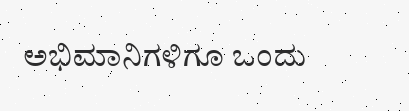ಅಭಿಮಾನಿಗಳಿಗೂ ಒಂದು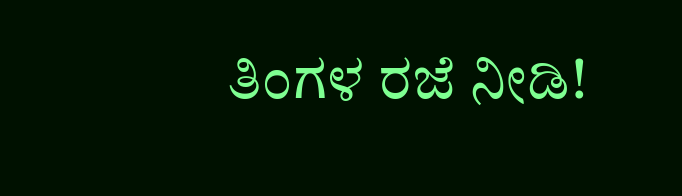ತಿಂಗಳ ರಜೆ ನೀಡಿ!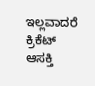ಇಲ್ಲವಾದರೆ ಕ್ರಿಕೆಟ್ ಆಸಕ್ತಿ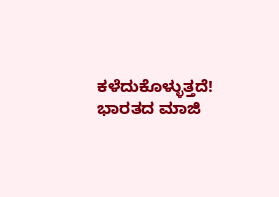ಕಳೆದುಕೊಳ್ಳುತ್ತದೆ! ಭಾರತದ ಮಾಜಿ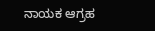ನಾಯಕ ಆಗ್ರಹ